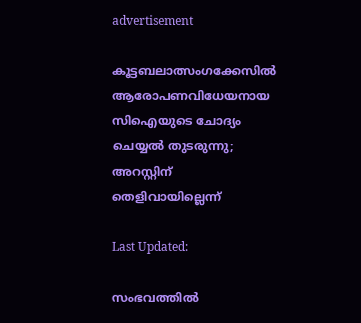advertisement

കൂട്ടബലാത്സംഗക്കേസിൽ ആരോപണവിധേയനായ സിഐയുടെ ചോദ്യം ചെയ്യൽ തുടരുന്നു; അറസ്റ്റിന് തെളിവായില്ലെന്ന്

Last Updated:

സംഭവത്തിൽ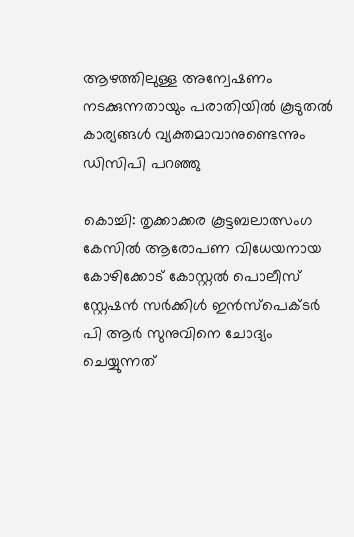ആഴത്തിലുള്ള അന്വേഷണം നടക്കുന്നതായും പരാതിയിൽ കൂടുതൽ കാര്യങ്ങൾ വ്യക്തമാവാനുണ്ടെന്നും ഡിസിപി പറഞ്ഞു

കൊച്ചി: തൃക്കാക്കര കൂട്ടബലാത്സംഗ കേസിൽ ആരോപണ വിധേയനായ കോഴിക്കോട് കോസ്റ്റൽ പൊലീസ് സ്റ്റേഷൻ സർക്കിൾ ഇൻസ്പെക്ടർ പി ആർ സുനുവിനെ ചോദ്യം ചെയ്യുന്നത്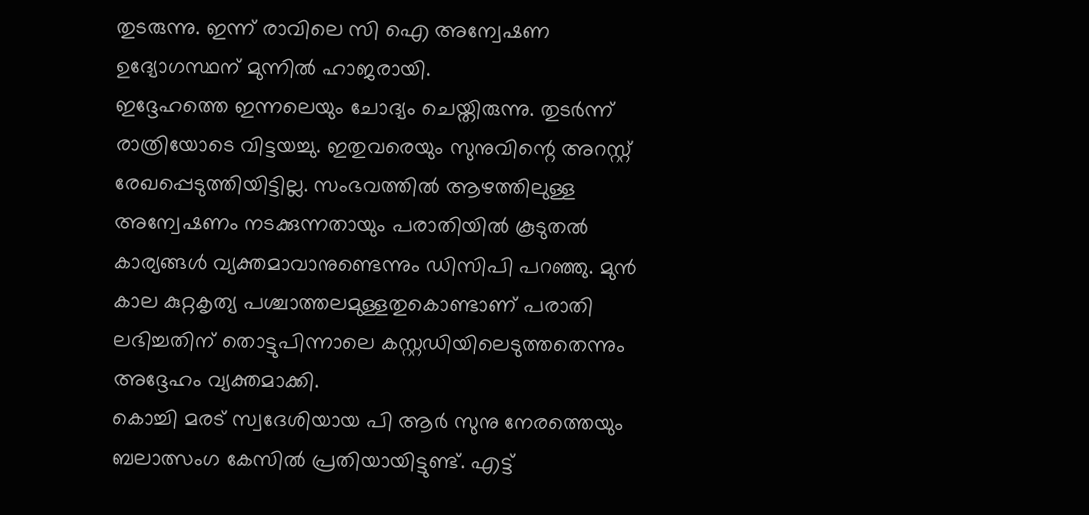തുടരുന്നു. ഇന്ന് രാവിലെ സി ഐ അന്വേഷണ ഉദ്യോഗസ്ഥന് മുന്നിൽ ഹാജരായി.
ഇദ്ദേഹത്തെ ഇന്നലെയും ചോദ്യം ചെയ്തിരുന്നു. തുടർന്ന് രാത്രിയോടെ വിട്ടയച്ചു. ഇതുവരെയും സുനുവിന്റെ അറസ്റ്റ് രേഖപ്പെടുത്തിയിട്ടില്ല. സംഭവത്തിൽ ആഴത്തിലുള്ള അന്വേഷണം നടക്കുന്നതായും പരാതിയിൽ കൂടുതൽ കാര്യങ്ങൾ വ്യക്തമാവാനുണ്ടെന്നും ഡിസിപി പറഞ്ഞു. മുൻ കാല കുറ്റകൃത്യ പശ്ചാത്തലമുള്ളതുകൊണ്ടാണ് പരാതി ലഭിച്ചതിന് തൊട്ടുപിന്നാലെ കസ്റ്റഡിയിലെടുത്തതെന്നും അദ്ദേഹം വ്യക്തമാക്കി.
കൊച്ചി മരട് സ്വദേശിയായ പി ആർ സുനു നേരത്തെയും ബലാത്സംഗ കേസിൽ പ്രതിയായിട്ടുണ്ട്. എട്ട്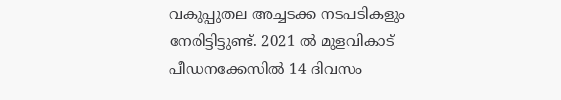വകുപ്പുതല അച്ചടക്ക നടപടികളും നേരിട്ടിട്ടുണ്ട്. 2021 ല്‍ മുളവികാട് പീഡനക്കേസില്‍ 14 ദിവസം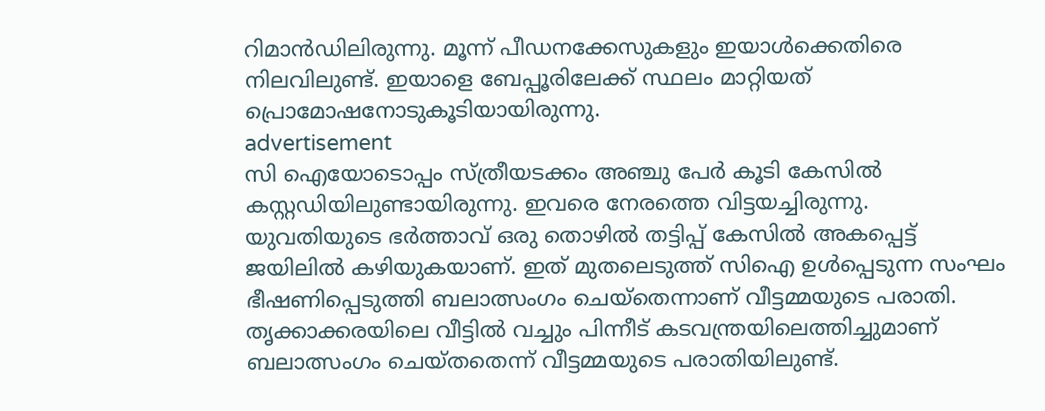റിമാന്‍ഡിലിരുന്നു. മൂന്ന് പീഡനക്കേസുകളും ഇയാള്‍ക്കെതിരെ നിലവിലുണ്ട്. ഇയാളെ ബേപ്പൂരിലേക്ക് സ്ഥലം മാറ്റിയത് പ്രൊമോഷനോടുകൂടിയായിരുന്നു.
advertisement
സി ഐയോടൊപ്പം സ്ത്രീയടക്കം അഞ്ചു പേര്‍ കൂടി കേസില്‍ കസ്റ്റഡിയിലുണ്ടായിരുന്നു. ഇവരെ നേരത്തെ വിട്ടയച്ചിരുന്നു.
യുവതിയുടെ ഭർത്താവ് ഒരു തൊഴിൽ തട്ടിപ്പ് കേസിൽ അകപ്പെട്ട് ജയിലിൽ കഴിയുകയാണ്. ഇത് മുതലെടുത്ത് സിഐ ഉൾപ്പെടുന്ന സംഘം ഭീഷണിപ്പെടുത്തി ബലാത്സംഗം ചെയ്തെന്നാണ് വീട്ടമ്മയുടെ പരാതി. തൃക്കാക്കരയിലെ വീട്ടിൽ വച്ചും പിന്നീട് കടവന്ത്രയിലെത്തിച്ചുമാണ് ബലാത്സംഗം ചെയ്തതെന്ന് വീട്ടമ്മയുടെ പരാതിയിലുണ്ട്.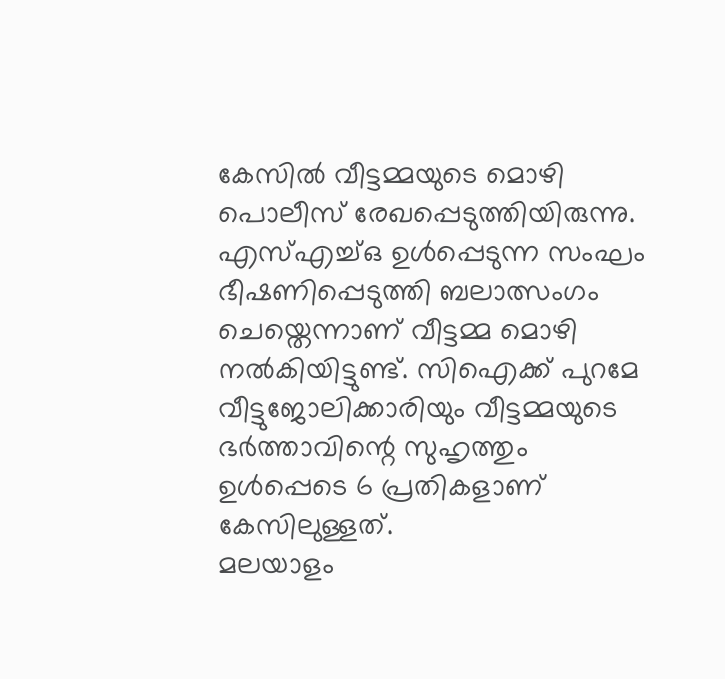കേസിൽ വീട്ടമ്മയുടെ മൊഴി പൊലീസ് രേഖപ്പെടുത്തിയിരുന്നു. എസ്എച്ച്ഒ ഉൾപ്പെടുന്ന സംഘം ഭീഷണിപ്പെടുത്തി ബലാത്സംഗം ചെയ്തെന്നാണ് വീട്ടമ്മ മൊഴി നൽകിയിട്ടുണ്ട്. സിഐക്ക് പുറമേ വീട്ടുജോലിക്കാരിയും വീട്ടമ്മയുടെ ഭർത്താവിന്റെ സുഹൃത്തും ഉൾപ്പെടെ 6 പ്രതികളാണ് കേസിലുള്ളത്.
മലയാളം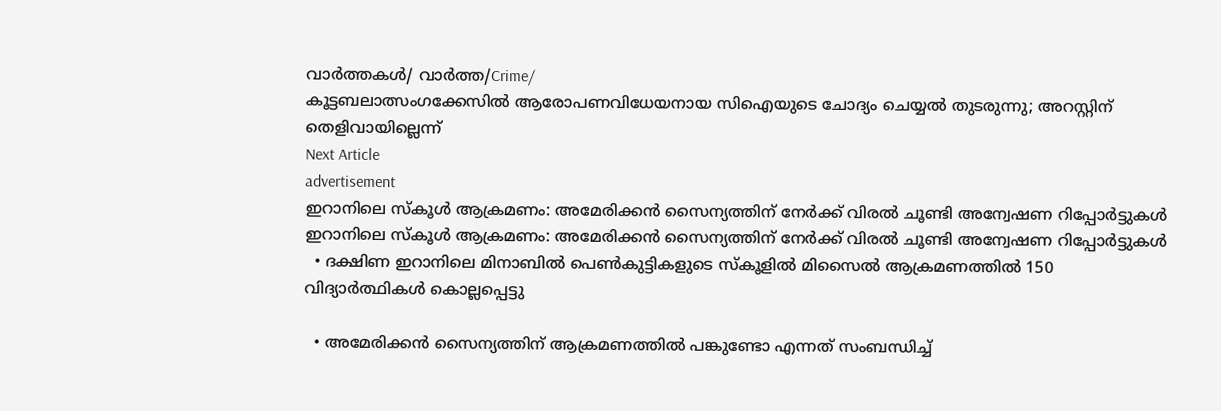വാർത്തകൾ/ വാർത്ത/Crime/
കൂട്ടബലാത്സംഗക്കേസിൽ ആരോപണവിധേയനായ സിഐയുടെ ചോദ്യം ചെയ്യൽ തുടരുന്നു; അറസ്റ്റിന് തെളിവായില്ലെന്ന്
Next Article
advertisement
ഇറാനിലെ സ്കൂൾ ആക്രമണം: അമേരിക്കൻ സൈന്യത്തിന് നേർക്ക് വിരൽ ചൂണ്ടി അന്വേഷണ റിപ്പോർട്ടുകൾ
ഇറാനിലെ സ്കൂൾ ആക്രമണം: അമേരിക്കൻ സൈന്യത്തിന് നേർക്ക് വിരൽ ചൂണ്ടി അന്വേഷണ റിപ്പോർട്ടുകൾ
  • ദക്ഷിണ ഇറാനിലെ മിനാബിൽ പെൺകുട്ടികളുടെ സ്കൂളിൽ മിസൈൽ ആക്രമണത്തിൽ 150 വിദ്യാർത്ഥികൾ കൊല്ലപ്പെട്ടു

  • അമേരിക്കൻ സൈന്യത്തിന് ആക്രമണത്തിൽ പങ്കുണ്ടോ എന്നത് സംബന്ധിച്ച്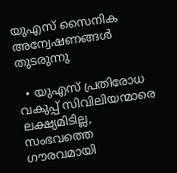യുഎസ് സൈനിക അന്വേഷണങ്ങൾ തുടരുന്നു

  • യുഎസ് പ്രതിരോധ വകുപ്പ് സിവിലിയന്മാരെ ലക്ഷ്യമിടില്ല, സംഭവത്തെ ഗൗരവമായി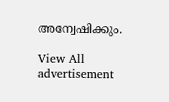അന്വേഷിക്കും.

View All
advertisement